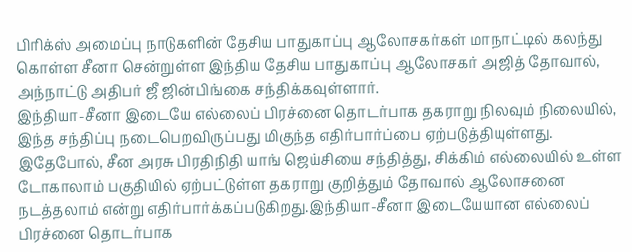பிரிக்ஸ் அமைப்பு நாடுகளின் தேசிய பாதுகாப்பு ஆலோசகர்கள் மாநாட்டில் கலந்து கொள்ள சீனா சென்றுள்ள இந்திய தேசிய பாதுகாப்பு ஆலோசகர் அஜித் தோவால், அந்நாட்டு அதிபர் ஜீ ஜின்பிங்கை சந்திக்கவுள்ளார்.
இந்தியா-சீனா இடையே எல்லைப் பிரச்னை தொடர்பாக தகராறு நிலவும் நிலையில், இந்த சந்திப்பு நடைபெறவிருப்பது மிகுந்த எதிர்பார்ப்பை ஏற்படுத்தியுள்ளது.
இதேபோல், சீன அரசு பிரதிநிதி யாங் ஜெய்சியை சந்தித்து, சிக்கிம் எல்லையில் உள்ள டோகாலாம் பகுதியில் ஏற்பட்டுள்ள தகராறு குறித்தும் தோவால் ஆலோசனை நடத்தலாம் என்று எதிர்பார்க்கப்படுகிறது.இந்தியா-சீனா இடையேயான எல்லைப் பிரச்னை தொடர்பாக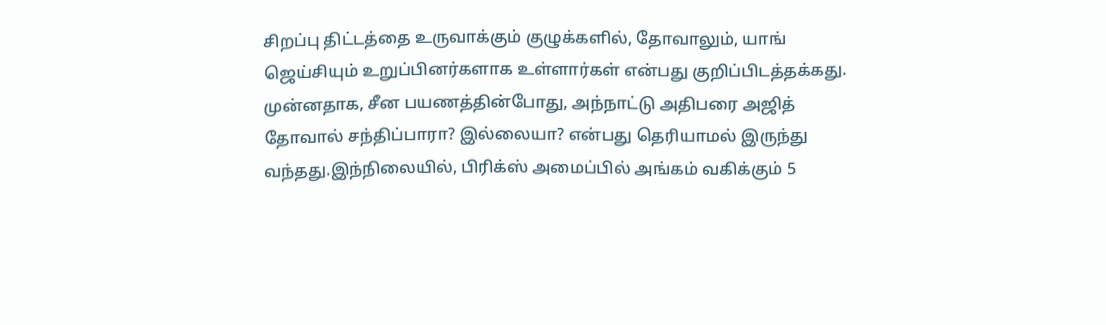சிறப்பு திட்டத்தை உருவாக்கும் குழுக்களில், தோவாலும், யாங் ஜெய்சியும் உறுப்பினர்களாக உள்ளார்கள் என்பது குறிப்பிடத்தக்கது.
முன்னதாக, சீன பயணத்தின்போது, அந்நாட்டு அதிபரை அஜித் தோவால் சந்திப்பாரா? இல்லையா? என்பது தெரியாமல் இருந்து வந்தது.இந்நிலையில், பிரிக்ஸ் அமைப்பில் அங்கம் வகிக்கும் 5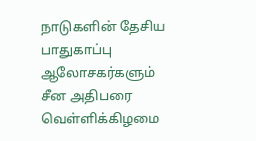நாடுகளின் தேசிய பாதுகாப்பு ஆலோசகர்களும் சீன அதிபரை வெள்ளிக்கிழமை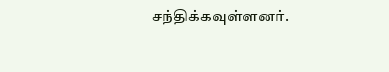சந்திக்கவுள்ளனர்.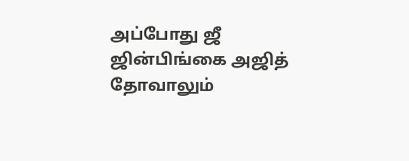அப்போது ஜீ ஜின்பிங்கை அஜித் தோவாலும்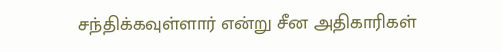சந்திக்கவுள்ளார் என்று சீன அதிகாரிகள்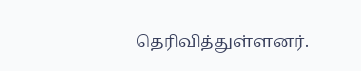தெரிவித்துள்ளனர்.